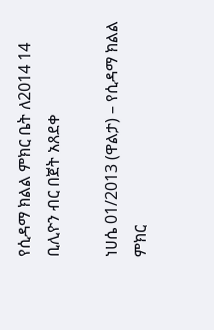የሲዳማ ክልል ምክር ቤት ለ2014 14 ቢሊዮን ብር በጀት አጸደቀ

ነሀሴ 01/2013 (ዋልታ) – የሲዳማ ክልል ምክር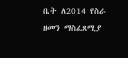ቤት ለ2014 የስራ ዘመን ማስፈጸሚያ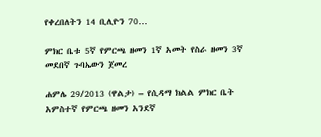የቀረበለትን 14 ቢሊዮን 70…

ምክር ቤቱ 5ኛ የምርጫ ዘመን 1ኛ አመት የስራ ዘመን 3ኛ መደበኛ ጉባኤውን ጀመረ

ሐምሌ 29/2013 (ዋልታ) – የሲዳማ ክልል ምክር ቤት አምስተኛ የምርጫ ዘመን አንደኛ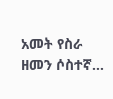አመት የስራ ዘመን ሶስተኛ…